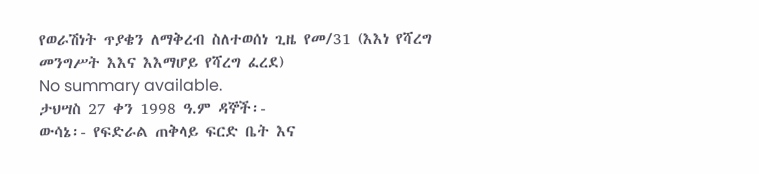የወራሽነት ጥያቄን ለማቅረብ ስለተወሰነ ጊዜ የመ/31 (እእነ የሻረግ መንግሥት እእና እእማሆይ የሻረግ ፈረደ)
No summary available.
ታህሣስ 27 ቀን 1998 ዓ.ም ዳኞች፡-
ውሳኔ፡- የፍድራል ጠቅላይ ፍርድ ቤት እና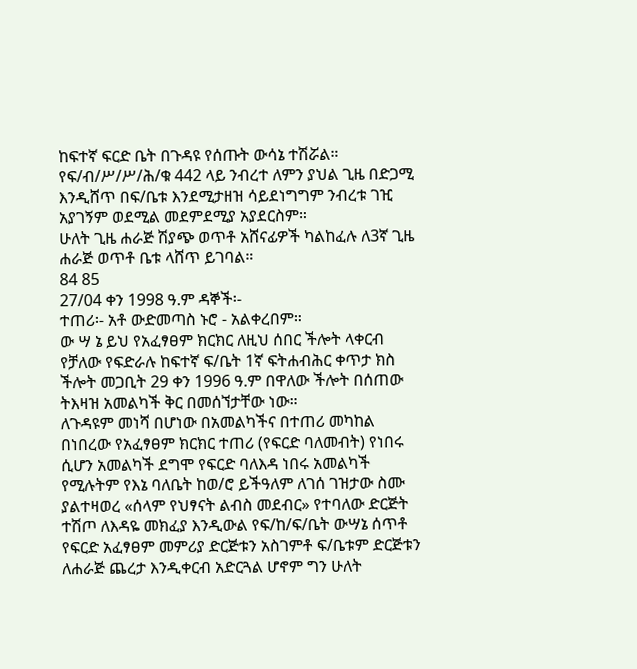ከፍተኛ ፍርድ ቤት በጉዳዩ የሰጡት ውሳኔ ተሽሯል።
የፍ/ብ/ሥ/ሥ/ሕ/ቁ 442 ላይ ንብረተ ለምን ያህል ጊዜ በድጋሚ እንዲሸጥ በፍ/ቤቱ እንደሚታዘዝ ሳይደነግግም ንብረቱ ገዢ አያገኝም ወደሚል መደምደሚያ አያደርስም።
ሁለት ጊዜ ሐራጅ ሽያጭ ወጥቶ አሸናፊዎች ካልከፈሉ ለ3ኛ ጊዜ ሐራጅ ወጥቶ ቤቱ ላሸጥ ይገባል።
84 85
27/04 ቀን 1998 ዓ.ም ዳኞች፡-
ተጠሪ፡- አቶ ውድመጣስ ኑሮ - አልቀረበም።
ው ሣ ኔ ይህ የአፈፃፀም ክርክር ለዚህ ሰበር ችሎት ላቀርብ የቻለው የፍድራሉ ከፍተኛ ፍ/ቤት 1ኛ ፍትሐብሕር ቀጥታ ክስ ችሎት መጋቢት 29 ቀን 1996 ዓ.ም በዋለው ችሎት በሰጠው ትእዛዝ አመልካች ቅር በመሰኘታቸው ነው።
ለጉዳዩም መነሻ በሆነው በአመልካችና በተጠሪ መካከል በነበረው የአፈፃፀም ክርክር ተጠሪ (የፍርድ ባለመብት) የነበሩ ሲሆን አመልካች ደግሞ የፍርድ ባለእዳ ነበሩ አመልካች የሚሉትም የእኔ ባለቤት ከወ/ሮ ይችዓለም ለገሰ ገዝታው ስሙ ያልተዛወረ «ሰላም የህፃናት ልብስ መደብር» የተባለው ድርጅት ተሽጦ ለእዳዬ መክፈያ እንዲውል የፍ/ከ/ፍ/ቤት ውሣኔ ሰጥቶ የፍርድ አፈፃፀም መምሪያ ድርጅቱን አስገምቶ ፍ/ቤቱም ድርጅቱን ለሐራጅ ጨረታ እንዲቀርብ አድርጓል ሆኖም ግን ሁለት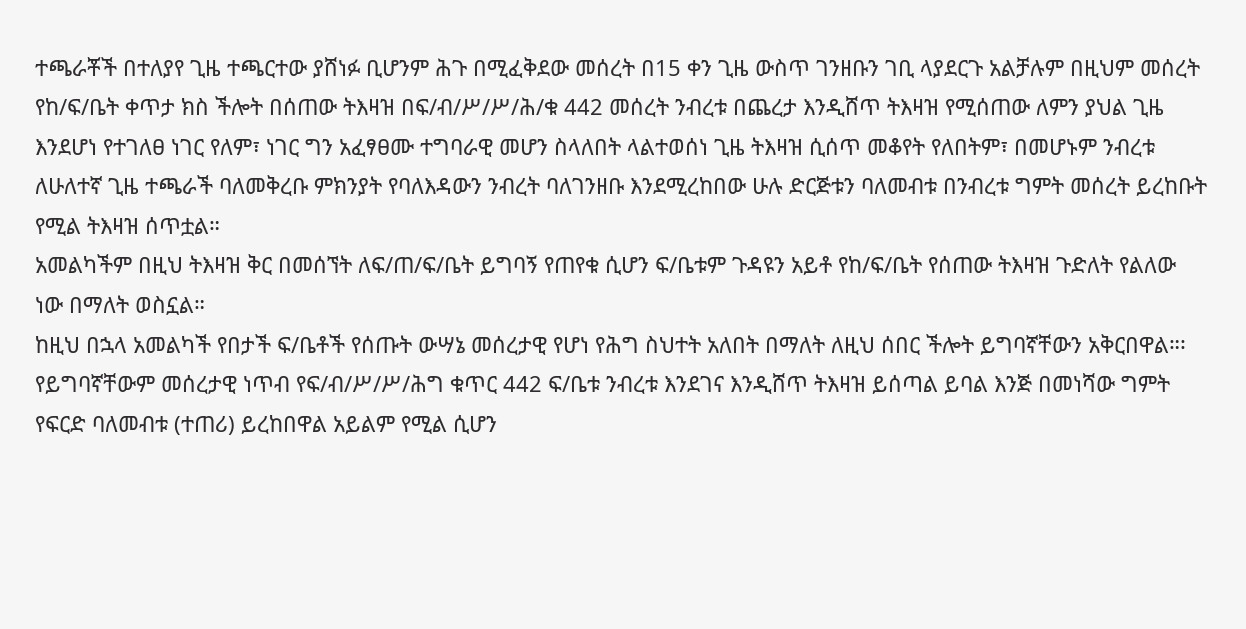ተጫራቾች በተለያየ ጊዜ ተጫርተው ያሸነፉ ቢሆንም ሕጉ በሚፈቅደው መሰረት በ15 ቀን ጊዜ ውስጥ ገንዘቡን ገቢ ላያደርጉ አልቻሉም በዚህም መሰረት የከ/ፍ/ቤት ቀጥታ ክስ ችሎት በሰጠው ትእዛዝ በፍ/ብ/ሥ/ሥ/ሕ/ቁ 442 መሰረት ንብረቱ በጨረታ እንዲሸጥ ትእዛዝ የሚሰጠው ለምን ያህል ጊዜ እንደሆነ የተገለፀ ነገር የለም፣ ነገር ግን አፈፃፀሙ ተግባራዊ መሆን ስላለበት ላልተወሰነ ጊዜ ትእዛዝ ሲሰጥ መቆየት የለበትም፣ በመሆኑም ንብረቱ ለሁለተኛ ጊዜ ተጫራች ባለመቅረቡ ምክንያት የባለእዳውን ንብረት ባለገንዘቡ እንደሚረከበው ሁሉ ድርጅቱን ባለመብቱ በንብረቱ ግምት መሰረት ይረከቡት የሚል ትእዛዝ ሰጥቷል።
አመልካችም በዚህ ትእዛዝ ቅር በመሰኘት ለፍ/ጠ/ፍ/ቤት ይግባኝ የጠየቁ ሲሆን ፍ/ቤቱም ጉዳዩን አይቶ የከ/ፍ/ቤት የሰጠው ትእዛዝ ጉድለት የልለው ነው በማለት ወስኗል።
ከዚህ በኋላ አመልካች የበታች ፍ/ቤቶች የሰጡት ውሣኔ መሰረታዊ የሆነ የሕግ ስህተት አለበት በማለት ለዚህ ሰበር ችሎት ይግባኛቸውን አቅርበዋል።፡ የይግባኛቸውም መሰረታዊ ነጥብ የፍ/ብ/ሥ/ሥ/ሕግ ቁጥር 442 ፍ/ቤቱ ንብረቱ እንደገና እንዲሸጥ ትእዛዝ ይሰጣል ይባል እንጅ በመነሻው ግምት የፍርድ ባለመብቱ (ተጠሪ) ይረከበዋል አይልም የሚል ሲሆን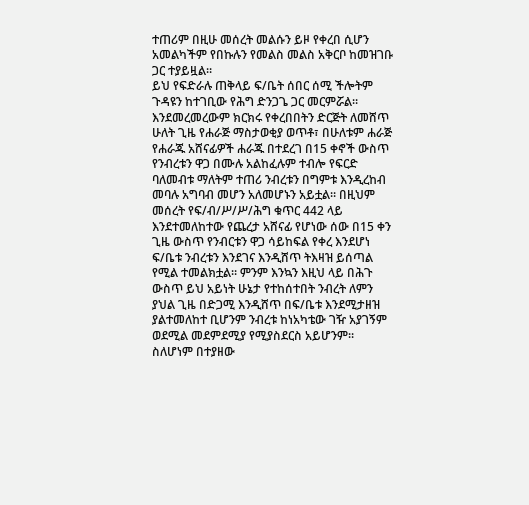ተጠሪም በዚሁ መሰረት መልሱን ይዞ የቀረበ ሲሆን አመልካችም የበኩሉን የመልስ መልስ አቅርቦ ከመዝገቡ ጋር ተያይዟል።
ይህ የፍድራሉ ጠቅላይ ፍ/ቤት ሰበር ሰሚ ችሎትም ጉዳዩን ከተገቢው የሕግ ድንጋጌ ጋር መርምሯል። እንደመረመረውም ክርክሩ የቀረበበትን ድርጅት ለመሸጥ ሁለት ጊዜ የሐራጅ ማስታወቂያ ወጥቶ፣ በሁለቱም ሐራጅ የሐራጁ አሸናፊዎች ሐራጁ በተደረገ በ15 ቀኖች ውስጥ የንብረቱን ዋጋ በሙሉ አልከፈሉም ተብሎ የፍርድ ባለመብቱ ማለትም ተጠሪ ንብረቱን በግምቱ እንዲረከብ መባሉ አግባብ መሆን አለመሆኑን አይቷል። በዚህም መሰረት የፍ/ብ/ሥ/ሥ/ሕግ ቁጥር 442 ላይ እንደተመለከተው የጨረታ አሸናፊ የሆነው ሰው በ15 ቀን ጊዜ ውስጥ የንብርቱን ዋጋ ሳይከፍል የቀረ እንደሆነ ፍ/ቤቱ ንብረቱን እንደገና እንዲሸጥ ትእዛዝ ይሰጣል የሚል ተመልክቷል። ምንም እንኳን እዚህ ላይ በሕጉ ውስጥ ይህ አይነት ሁኔታ የተከሰተበት ንብረት ለምን ያህል ጊዜ በድጋሚ እንዲሸጥ በፍ/ቤቱ እንደሚታዘዝ ያልተመለከተ ቢሆንም ንብረቱ ከነአካቴው ገዥ አያገኝም ወደሚል መደምደሚያ የሚያስደርስ አይሆንም። ስለሆነም በተያዘው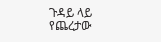ጉዳይ ላይ የጨረታው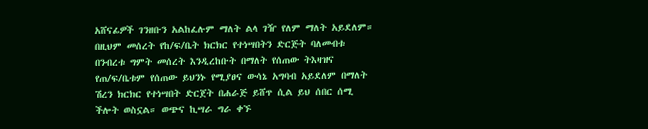አሸናፊዎች ገንዘቡን አልከፈሉም ማለት ልላ ገዥ የለም ማለት አይደለም። በዚህም መሰረት የከ/ፍ/ቤት ክርክር የተነሣበትን ድርጅት ባለመብቱ በንብረቱ ግምት መሰረት እንዲረከቡት በማለት የሰጠው ትእዛዝና የጠ/ፍ/ቤቱም የሰጠው ይህንኑ የሚያፀና ውሳኔ አግባብ አይደለም በማለት ሽረን ክርክር የተነሣበት ድርጀት በሐራጅ ይሸጥ ሲል ይህ ሰበር ሰሚ ችሎት ወስኗል። ወጭና ኪሣራ ግራ ቀኙ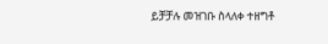ይቻቻሉ መዝገቡ ስላለቀ ተዘግቶ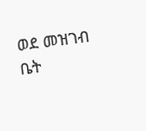ወደ መዝገብ ቤት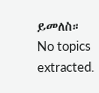ይመለስ።
No topics extracted.